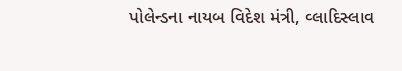પોલેન્ડના નાયબ વિદેશ મંત્રી, વ્લાદિસ્લાવ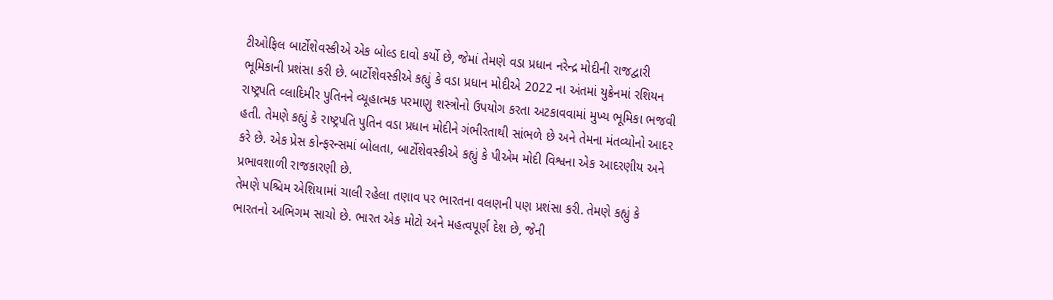ટીઓફિલ બાર્ટોશેવસ્કીએ એક બોલ્ડ દાવો કર્યો છે, જેમાં તેમણે વડા પ્રધાન નરેન્દ્ર મોદીની રાજદ્વારી ભૂમિકાની પ્રશંસા કરી છે. બાર્ટોશેવસ્કીએ કહ્યું કે વડા પ્રધાન મોદીએ 2022 ના અંતમાં યુક્રેનમાં રશિયન રાષ્ટ્રપતિ વ્લાદિમીર પુતિનને વ્યૂહાત્મક પરમાણુ શસ્ત્રોનો ઉપયોગ કરતા અટકાવવામાં મુખ્ય ભૂમિકા ભજવી હતી. તેમણે કહ્યું કે રાષ્ટ્રપતિ પુતિન વડા પ્રધાન મોદીને ગંભીરતાથી સાંભળે છે અને તેમના મંતવ્યોનો આદર કરે છે. એક પ્રેસ કોન્ફરન્સમાં બોલતા, બાર્ટોશેવસ્કીએ કહ્યું કે પીએમ મોદી વિશ્વના એક આદરણીય અને પ્રભાવશાળી રાજકારણી છે.
તેમણે પશ્ચિમ એશિયામાં ચાલી રહેલા તણાવ પર ભારતના વલણની પણ પ્રશંસા કરી. તેમણે કહ્યું કે ભારતનો અભિગમ સાચો છે. ભારત એક મોટો અને મહત્વપૂર્ણ દેશ છે, જેની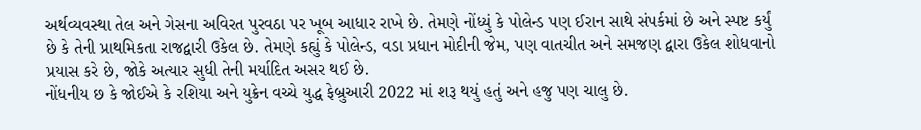અર્થવ્યવસ્થા તેલ અને ગેસના અવિરત પુરવઠા પર ખૂબ આધાર રાખે છે. તેમણે નોંધ્યું કે પોલેન્ડ પણ ઈરાન સાથે સંપર્કમાં છે અને સ્પષ્ટ કર્યું છે કે તેની પ્રાથમિકતા રાજદ્વારી ઉકેલ છે. તેમણે કહ્યું કે પોલેન્ડ, વડા પ્રધાન મોદીની જેમ, પણ વાતચીત અને સમજણ દ્વારા ઉકેલ શોધવાનો પ્રયાસ કરે છે, જોકે અત્યાર સુધી તેની મર્યાદિત અસર થઈ છે.
નોંધનીય છ કે જોઈએ કે રશિયા અને યુક્રેન વચ્ચે યુદ્ધ ફેબ્રુઆરી 2022 માં શરૂ થયું હતું અને હજુ પણ ચાલુ છે.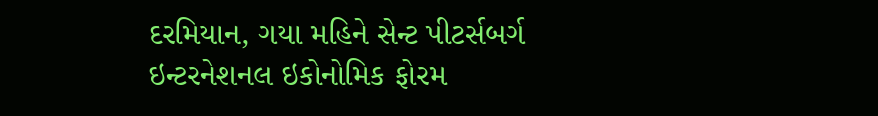દરમિયાન, ગયા મહિને સેન્ટ પીટર્સબર્ગ ઇન્ટરનેશનલ ઇકોનોમિક ફોરમ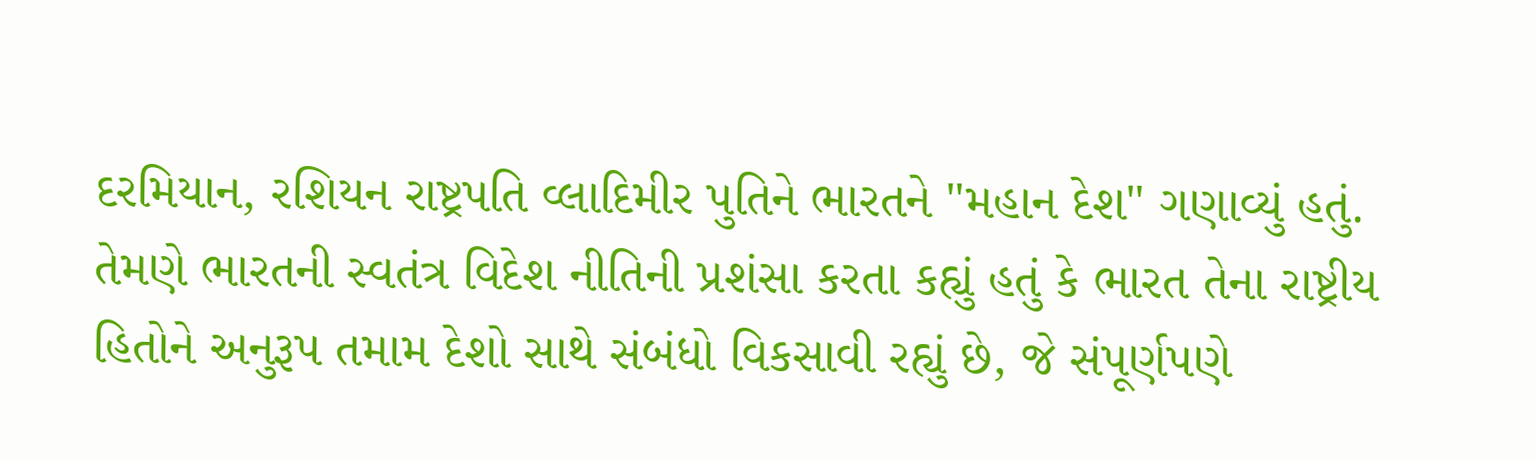દરમિયાન, રશિયન રાષ્ટ્રપતિ વ્લાદિમીર પુતિને ભારતને "મહાન દેશ" ગણાવ્યું હતું. તેમણે ભારતની સ્વતંત્ર વિદેશ નીતિની પ્રશંસા કરતા કહ્યું હતું કે ભારત તેના રાષ્ટ્રીય હિતોને અનુરૂપ તમામ દેશો સાથે સંબંધો વિકસાવી રહ્યું છે, જે સંપૂર્ણપણે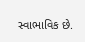સ્વાભાવિક છે.